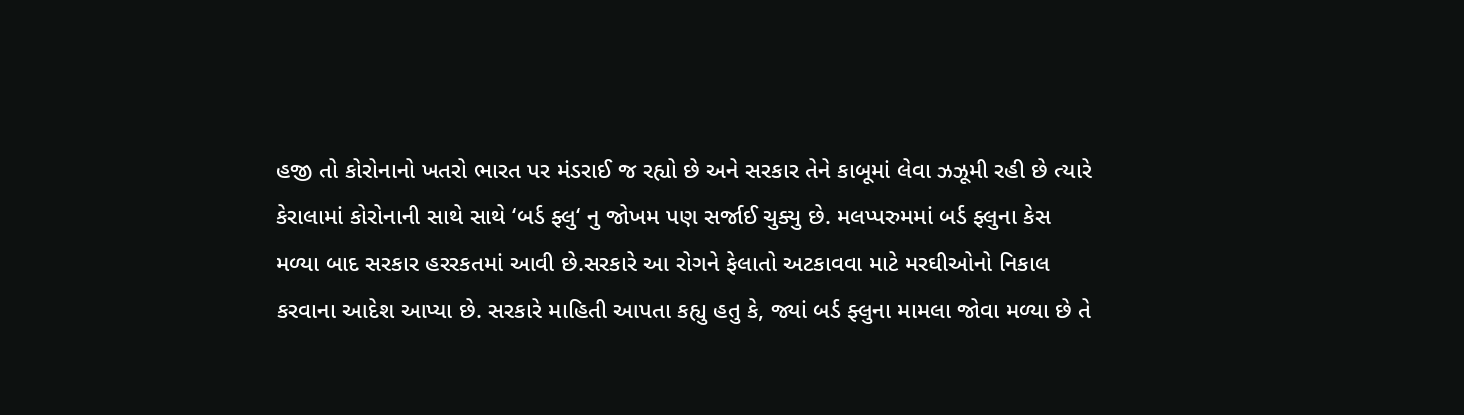હજી તો કોરોનાનો ખતરો ભારત પર મંડરાઈ જ રહ્યો છે અને સરકાર તેને કાબૂમાં લેવા ઝઝૂમી રહી છે ત્યારે કેરાલામાં કોરોનાની સાથે સાથે ‘બર્ડ ફ્લુ‘ નુ જોખમ પણ સર્જાઈ ચુક્યુ છે. મલપ્પરુમમાં બર્ડ ફ્લુના કેસ મળ્યા બાદ સરકાર હરરકતમાં આવી છે.સરકારે આ રોગને ફેલાતો અટકાવવા માટે મરઘીઓનો નિકાલ કરવાના આદેશ આપ્યા છે. સરકારે માહિતી આપતા કહ્યુ હતુ કે, જ્યાં બર્ડ ફ્લુના મામલા જોવા મળ્યા છે તે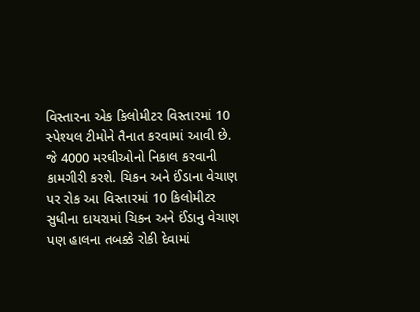વિસ્તારના એક કિલોમીટર વિસ્તારમાં 10 સ્પેશ્યલ ટીમોને તૈનાત કરવામાં આવી છે. જે 4000 મરઘીઓનો નિકાલ કરવાની કામગીરી કરશે. ચિકન અને ઈંડાના વેચાણ પર રોક આ વિસ્તારમાં 10 કિલોમીટર સુધીના દાયરામાં ચિકન અને ઈંડાનુ વેચાણ પણ હાલના તબક્કે રોકી દેવામાં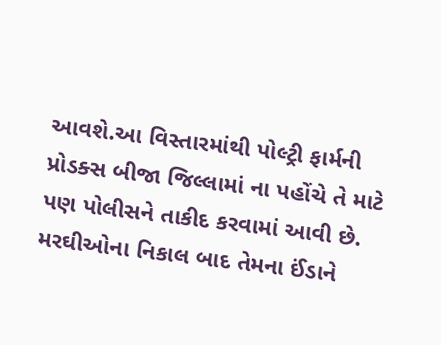આવશે.આ વિસ્તારમાંથી પોલ્ટ્રી ફાર્મની પ્રોડક્સ બીજા જિલ્લામાં ના પહોંચે તે માટે પણ પોલીસને તાકીદ કરવામાં આવી છે. મરઘીઓના નિકાલ બાદ તેમના ઈંડાને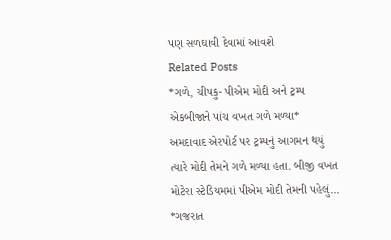પણ સળઘાવી દેવામાં આવશે
Related Posts
*ગળે, ચીપકુ- પીએમ મોદી અને ટ્રમ્પ એકબીજાને પાંચ વખત ગળે મળ્યા*
અમદાવાદ એરપોર્ટ પર ટ્રમ્પનું આગમન થયું ત્યારે મોદી તેમને ગળે મળ્યા હતા. બીજી વખત મોટેરા સ્ટેડિયમમાં પીએમ મોદી તેમની પહેલું…
*ગજરાત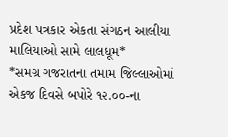પ્રદેશ પત્રકાર એકતા સંગઠન આલીયા માલિયાઓ સામે લાલધૂમ*
*સમગ્ર ગજરાતના તમામ જિલ્લાઓમાં એકજ દિવસે બપોરે ૧૨.૦૦-ના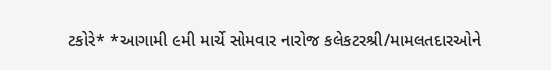ટકોરે* *આગામી ૯મી માર્ચે સોમવાર નારોજ કલેકટરશ્રી/મામલતદારઓને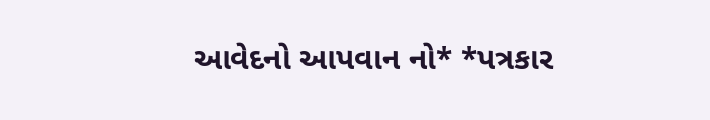આવેદનો આપવાન નો* *પત્રકાર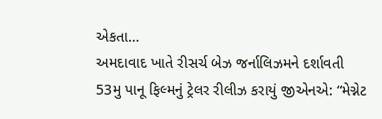એકતા…
અમદાવાદ ખાતે રીસર્ચ બેઝ જર્નાલિઝમને દર્શાવતી 53મુ પાનૂ ફિલ્મનું ટ્રેલર રીલીઝ કરાયું જીએનએ: “મેગ્નેટ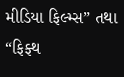મીડિયા ફિલ્મ્સ” તથા “ફિફ્થ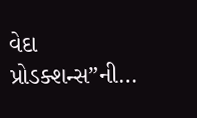વેદા પ્રોડક્શન્સ”ની…